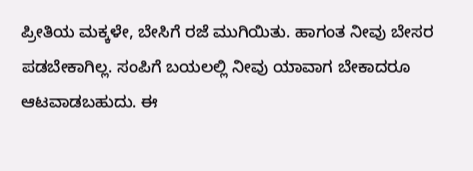ಪ್ರೀತಿಯ ಮಕ್ಕಳೇ, ಬೇಸಿಗೆ ರಜೆ ಮುಗಿಯಿತು. ಹಾಗಂತ ನೀವು ಬೇಸರ ಪಡಬೇಕಾಗಿಲ್ಲ. ಸಂಪಿಗೆ ಬಯಲಲ್ಲಿ ನೀವು ಯಾವಾಗ ಬೇಕಾದರೂ ಆಟವಾಡಬಹುದು. ಈ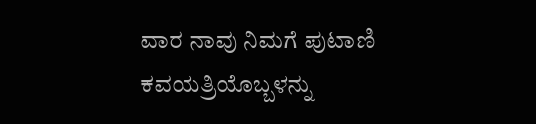ವಾರ ನಾವು ನಿಮಗೆ ಪುಟಾಣಿ ಕವಯತ್ರಿಯೊಬ್ಬಳನ್ನು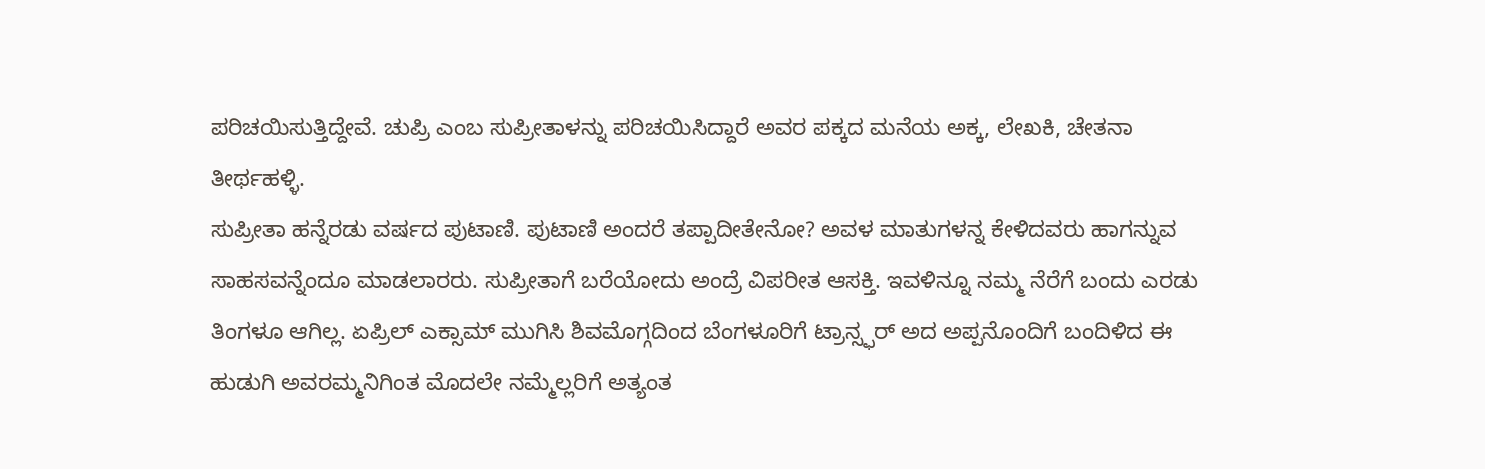ಪರಿಚಯಿಸುತ್ತಿದ್ದೇವೆ. ಚುಪ್ರಿ ಎಂಬ ಸುಪ್ರೀತಾಳನ್ನು ಪರಿಚಯಿಸಿದ್ದಾರೆ ಅವರ ಪಕ್ಕದ ಮನೆಯ ಅಕ್ಕ, ಲೇಖಕಿ, ಚೇತನಾ ತೀರ್ಥಹಳ್ಳಿ.
ಸುಪ್ರೀತಾ ಹನ್ನೆರಡು ವರ್ಷದ ಪುಟಾಣಿ. ಪುಟಾಣಿ ಅಂದರೆ ತಪ್ಪಾದೀತೇನೋ? ಅವಳ ಮಾತುಗಳನ್ನ ಕೇಳಿದವರು ಹಾಗನ್ನುವ ಸಾಹಸವನ್ನೆಂದೂ ಮಾಡಲಾರರು. ಸುಪ್ರೀತಾಗೆ ಬರೆಯೋದು ಅಂದ್ರೆ ವಿಪರೀತ ಆಸಕ್ತಿ. ಇವಳಿನ್ನೂ ನಮ್ಮ ನೆರೆಗೆ ಬಂದು ಎರಡು ತಿಂಗಳೂ ಆಗಿಲ್ಲ. ಏಪ್ರಿಲ್ ಎಕ್ಸಾಮ್ ಮುಗಿಸಿ ಶಿವಮೊಗ್ಗದಿಂದ ಬೆಂಗಳೂರಿಗೆ ಟ್ರಾನ್ಸ್ಫರ್ ಅದ ಅಪ್ಪನೊಂದಿಗೆ ಬಂದಿಳಿದ ಈ ಹುಡುಗಿ ಅವರಮ್ಮನಿಗಿಂತ ಮೊದಲೇ ನಮ್ಮೆಲ್ಲರಿಗೆ ಅತ್ಯಂತ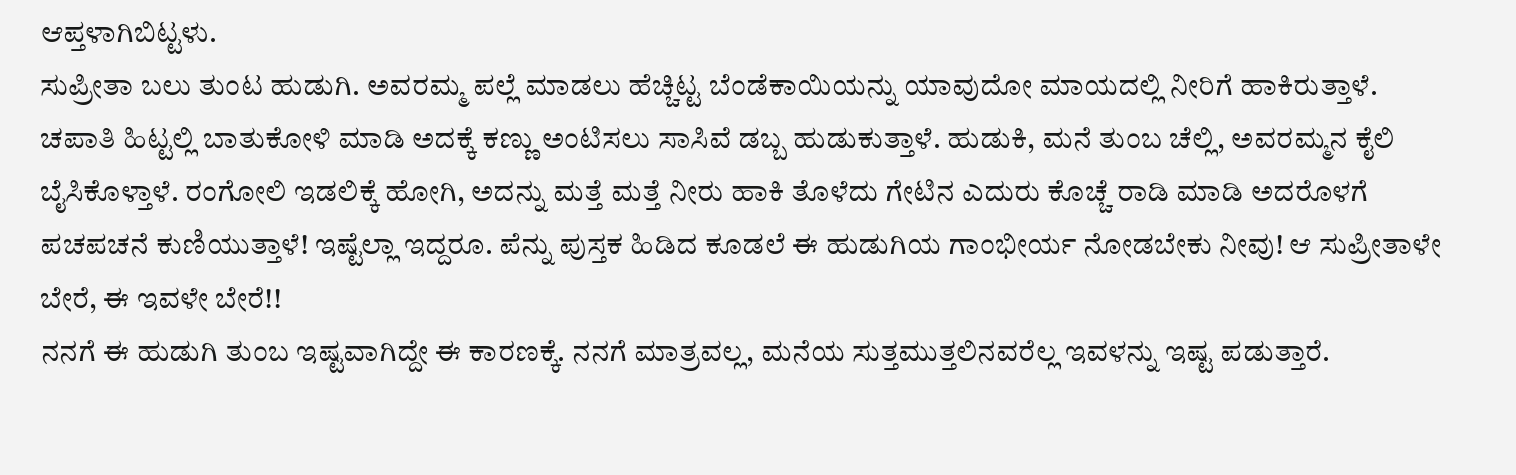ಆಪ್ತಳಾಗಿಬಿಟ್ಟಳು.
ಸುಪ್ರೀತಾ ಬಲು ತುಂಟ ಹುಡುಗಿ. ಅವರಮ್ಮ ಪಲ್ಲೆ ಮಾಡಲು ಹೆಚ್ಚಿಟ್ಟ ಬೆಂಡೆಕಾಯಿಯನ್ನು ಯಾವುದೋ ಮಾಯದಲ್ಲಿ ನೀರಿಗೆ ಹಾಕಿರುತ್ತಾಳೆ. ಚಪಾತಿ ಹಿಟ್ಟಲ್ಲಿ ಬಾತುಕೋಳಿ ಮಾಡಿ ಅದಕ್ಕೆ ಕಣ್ಣು ಅಂಟಿಸಲು ಸಾಸಿವೆ ಡಬ್ಬ ಹುಡುಕುತ್ತಾಳೆ. ಹುಡುಕಿ, ಮನೆ ತುಂಬ ಚೆಲ್ಲಿ, ಅವರಮ್ಮನ ಕೈಲಿ ಬೈಸಿಕೊಳ್ತಾಳೆ. ರಂಗೋಲಿ ಇಡಲಿಕ್ಕೆ ಹೋಗಿ, ಅದನ್ನು ಮತ್ತೆ ಮತ್ತೆ ನೀರು ಹಾಕಿ ತೊಳೆದು ಗೇಟಿನ ಎದುರು ಕೊಚ್ಚೆ ರಾಡಿ ಮಾಡಿ ಅದರೊಳಗೆ ಪಚಪಚನೆ ಕುಣಿಯುತ್ತಾಳೆ! ಇಷ್ಟೆಲ್ಲಾ ಇದ್ದರೂ. ಪೆನ್ನು ಪುಸ್ತಕ ಹಿಡಿದ ಕೂಡಲೆ ಈ ಹುಡುಗಿಯ ಗಾಂಭೀರ್ಯ ನೋಡಬೇಕು ನೀವು! ಆ ಸುಪ್ರೀತಾಳೇ ಬೇರೆ, ಈ ಇವಳೇ ಬೇರೆ!!
ನನಗೆ ಈ ಹುಡುಗಿ ತುಂಬ ಇಷ್ಟವಾಗಿದ್ದೇ ಈ ಕಾರಣಕ್ಕೆ. ನನಗೆ ಮಾತ್ರವಲ್ಲ, ಮನೆಯ ಸುತ್ತಮುತ್ತಲಿನವರೆಲ್ಲ ಇವಳನ್ನು ಇಷ್ಟ ಪಡುತ್ತಾರೆ.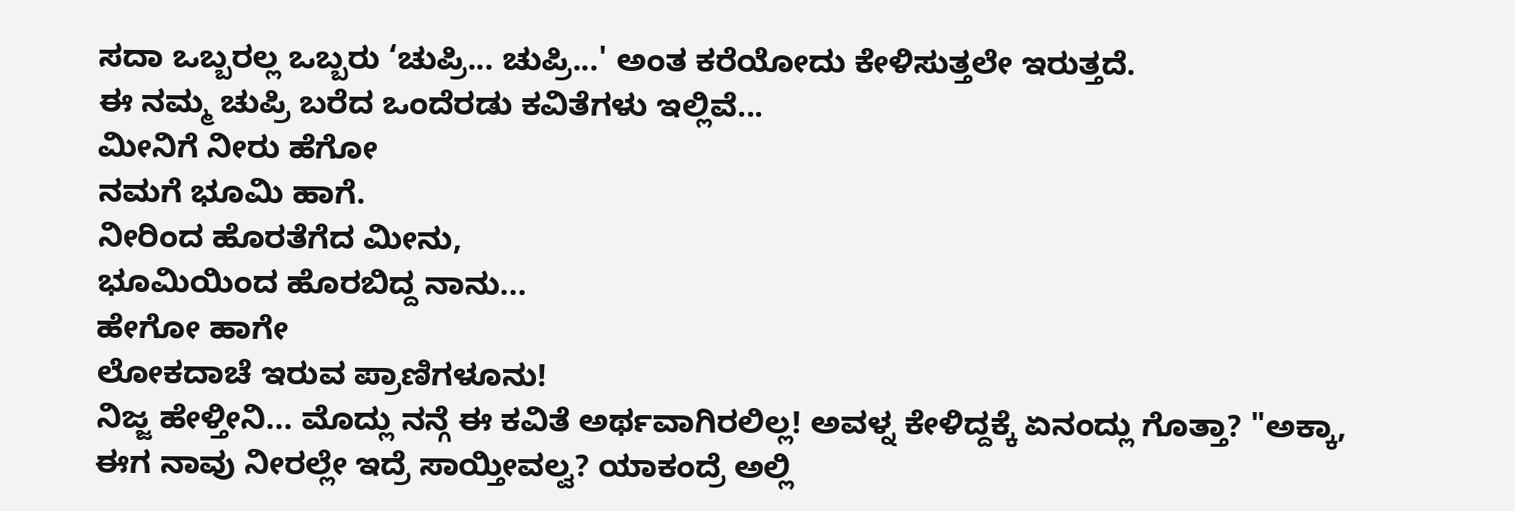ಸದಾ ಒಬ್ಬರಲ್ಲ ಒಬ್ಬರು ‘ಚುಪ್ರಿ... ಚುಪ್ರಿ...' ಅಂತ ಕರೆಯೋದು ಕೇಳಿಸುತ್ತಲೇ ಇರುತ್ತದೆ.
ಈ ನಮ್ಮ ಚುಪ್ರಿ ಬರೆದ ಒಂದೆರಡು ಕವಿತೆಗಳು ಇಲ್ಲಿವೆ...
ಮೀನಿಗೆ ನೀರು ಹೆಗೋ
ನಮಗೆ ಭೂಮಿ ಹಾಗೆ.
ನೀರಿಂದ ಹೊರತೆಗೆದ ಮೀನು,
ಭೂಮಿಯಿಂದ ಹೊರಬಿದ್ದ ನಾನು...
ಹೇಗೋ ಹಾಗೇ
ಲೋಕದಾಚೆ ಇರುವ ಪ್ರಾಣಿಗಳೂನು!
ನಿಜ್ಜ ಹೇಳ್ತೀನಿ... ಮೊದ್ಲು ನನ್ಗೆ ಈ ಕವಿತೆ ಅರ್ಥವಾಗಿರಲಿಲ್ಲ! ಅವಳ್ನ ಕೇಳಿದ್ದಕ್ಕೆ ಏನಂದ್ಲು ಗೊತ್ತಾ? "ಅಕ್ಕಾ, ಈಗ ನಾವು ನೀರಲ್ಲೇ ಇದ್ರೆ ಸಾಯ್ತೀವಲ್ವ? ಯಾಕಂದ್ರೆ ಅಲ್ಲಿ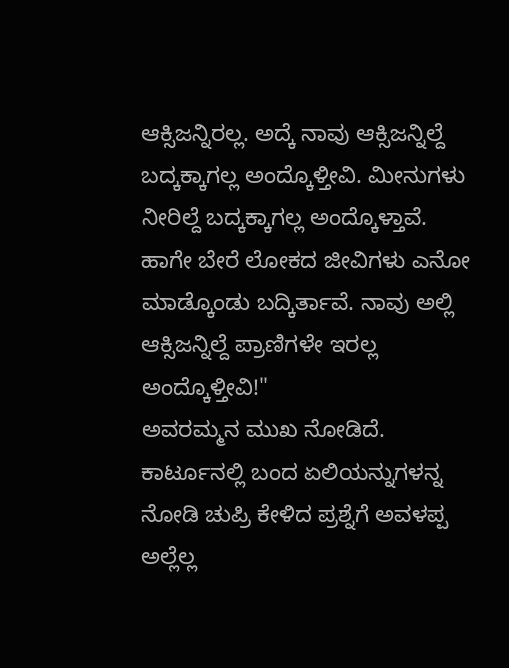ಆಕ್ಸಿಜನ್ನಿರಲ್ಲ. ಅದ್ಕೆ ನಾವು ಆಕ್ಸಿಜನ್ನಿಲ್ದೆ ಬದ್ಕಕ್ಕಾಗಲ್ಲ ಅಂದ್ಕೊಳ್ತೀವಿ. ಮೀನುಗಳು ನೀರಿಲ್ದೆ ಬದ್ಕಕ್ಕಾಗಲ್ಲ ಅಂದ್ಕೊಳ್ತಾವೆ. ಹಾಗೇ ಬೇರೆ ಲೋಕದ ಜೀವಿಗಳು ಎನೋ ಮಾಡ್ಕೊಂಡು ಬದ್ಕಿರ್ತಾವೆ. ನಾವು ಅಲ್ಲಿ ಆಕ್ಸಿಜನ್ನಿಲ್ದೆ ಪ್ರಾಣಿಗಳೇ ಇರಲ್ಲ ಅಂದ್ಕೊಳ್ತೀವಿ!"
ಅವರಮ್ಮನ ಮುಖ ನೋಡಿದೆ. ಕಾರ್ಟೂನಲ್ಲಿ ಬಂದ ಏಲಿಯನ್ನುಗಳನ್ನ ನೋಡಿ ಚುಪ್ರಿ ಕೇಳಿದ ಪ್ರಶ್ನೆಗೆ ಅವಳಪ್ಪ ಅಲ್ಲೆಲ್ಲ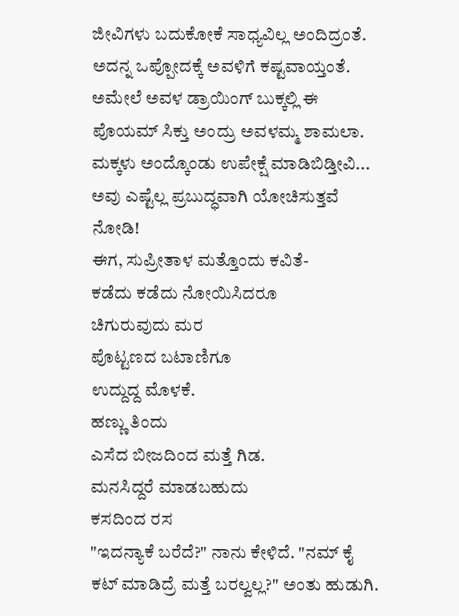ಜೀವಿಗಳು ಬದುಕೋಕೆ ಸಾಧ್ಯವಿಲ್ಲ ಅಂದಿದ್ರಂತೆ. ಅದನ್ನ ಒಪ್ಪೋದಕ್ಕೆ ಅವಳಿಗೆ ಕಷ್ಟವಾಯ್ತಂತೆ. ಅಮೇಲೆ ಅವಳ ಡ್ರಾಯಿಂಗ್ ಬುಕ್ಕಲ್ಲಿ ಈ ಪೊಯಮ್ ಸಿಕ್ತು ಅಂದ್ರು ಅವಳಮ್ಮ ಶಾಮಲಾ.
ಮಕ್ಕಳು ಅಂದ್ಕೊಂಡು ಉಪೇಕ್ಷೆ ಮಾಡಿಬಿಡ್ತೀವಿ... ಅವು ಎಷ್ಟೆಲ್ಲ ಪ್ರಬುದ್ಧವಾಗಿ ಯೋಚಿಸುತ್ತವೆ ನೋಡಿ!
ಈಗ, ಸುಪ್ರೀತಾಳ ಮತ್ತೊಂದು ಕವಿತೆ-
ಕಡೆದು ಕಡೆದು ನೋಯಿಸಿದರೂ
ಚಿಗುರುವುದು ಮರ
ಪೊಟ್ಟಣದ ಬಟಾಣಿಗೂ
ಉದ್ದುದ್ದ ಮೊಳಕೆ.
ಹಣ್ಣು ತಿಂದು
ಎಸೆದ ಬೀಜದಿಂದ ಮತ್ತೆ ಗಿಡ.
ಮನಸಿದ್ದರೆ ಮಾಡಬಹುದು
ಕಸದಿಂದ ರಸ
"ಇದನ್ಯಾಕೆ ಬರೆದೆ?" ನಾನು ಕೇಳಿದೆ. "ನಮ್ ಕೈ ಕಟ್ ಮಾಡಿದ್ರೆ ಮತ್ತೆ ಬರಲ್ವಲ್ಲ?" ಅಂತು ಹುಡುಗಿ.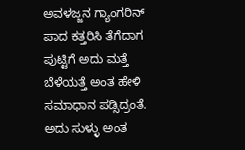ಅವಳಜ್ಜನ ಗ್ಯಾಂಗರಿನ್ ಪಾದ ಕತ್ತರಿಸಿ ತೆಗೆದಾಗ ಪುಟ್ಟಿಗೆ ಅದು ಮತ್ತೆ ಬೆಳೆಯತ್ತೆ ಅಂತ ಹೇಳಿ ಸಮಾಧಾನ ಪಡ್ಸಿದ್ರಂತೆ. ಅದು ಸುಳ್ಳು ಅಂತ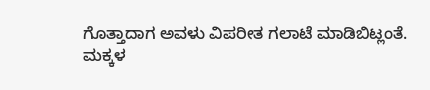ಗೊತ್ತಾದಾಗ ಅವಳು ವಿಪರೀತ ಗಲಾಟೆ ಮಾಡಿಬಿಟ್ಲಂತೆ.
ಮಕ್ಕಳ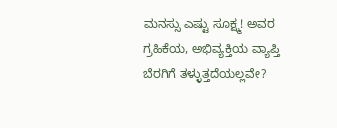ಮನಸ್ಸು ಎಷ್ಟು ಸೂಕ್ಷ್ಮ! ಅವರ ಗ್ರಹಿಕೆಯ, ಅಭಿವ್ಯಕ್ತಿಯ ವ್ಯಾಪ್ತಿ ಬೆರಗಿಗೆ ತಳ್ಳುತ್ತದೆಯಲ್ಲವೇ?